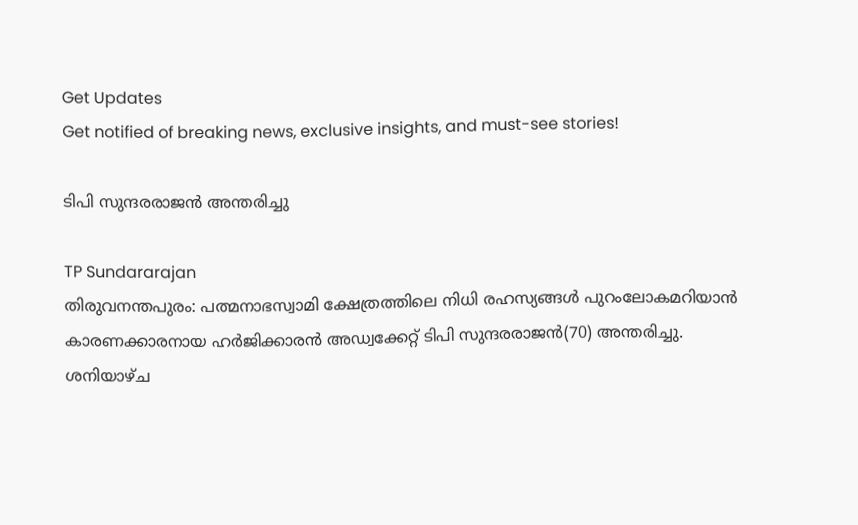Get Updates
Get notified of breaking news, exclusive insights, and must-see stories!

ടിപി സുന്ദരരാജന്‍ അന്തരിച്ചു

TP Sundararajan
തിരുവനന്തപുരം: പത്മനാഭസ്വാമി ക്ഷേത്രത്തിലെ നിധി രഹസ്യങ്ങള്‍ പുറംലോകമറിയാന്‍ കാരണക്കാരനായ ഹര്‍ജിക്കാരന്‍ അഡ്വക്കേറ്റ് ടിപി സുന്ദരരാജന്‍(70) അന്തരിച്ചു. ശനിയാഴ്ച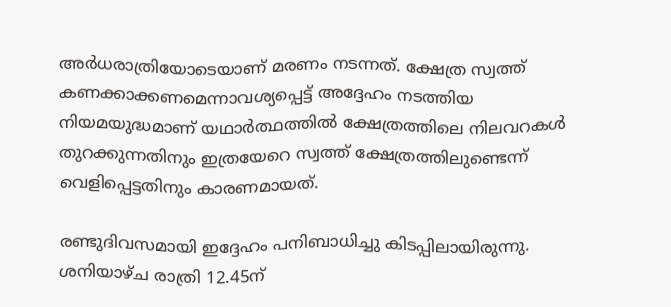അര്‍ധരാത്രിയോടെയാണ് മരണം നടന്നത്. ക്ഷേത്ര സ്വത്ത് കണക്കാക്കണമെന്നാവശ്യപ്പെട്ട് അദ്ദേഹം നടത്തിയ നിയമയുദ്ധമാണ് യഥാര്‍ത്ഥത്തില്‍ ക്ഷേത്രത്തിലെ നിലവറകള്‍ തുറക്കുന്നതിനും ഇത്രയേറെ സ്വത്ത് ക്ഷേത്രത്തിലുണ്ടെന്ന് വെളിപ്പെട്ടതിനും കാരണമായത്.

രണ്ടുദിവസമായി ഇദ്ദേഹം പനിബാധിച്ചു കിടപ്പിലായിരുന്നു. ശനിയാഴ്ച രാത്രി 12.45ന്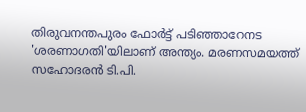തിരുവനന്തപുരം ഫോര്‍ട്ട് പടിഞ്ഞാറേനട 'ശരണാഗതി'യിലാണ് അന്ത്യം. മരണസമയത്ത് സഹോദരന്‍ ടി.പി.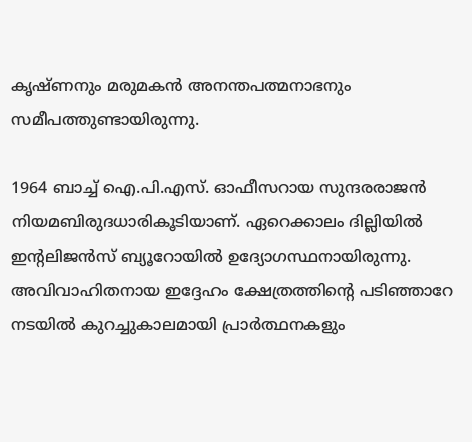കൃഷ്ണനും മരുമകന്‍ അനന്തപത്മനാഭനും സമീപത്തുണ്ടായിരുന്നു.

1964 ബാച്ച് ഐ.പി.എസ്. ഓഫീസറായ സുന്ദരരാജന്‍ നിയമബിരുദധാരികൂടിയാണ്. ഏറെക്കാലം ദില്ലിയില്‍ ഇന്റലിജന്‍സ് ബ്യൂറോയില്‍ ഉദ്യോഗസ്ഥനായിരുന്നു. അവിവാഹിതനായ ഇദ്ദേഹം ക്ഷേത്രത്തിന്റെ പടിഞ്ഞാറേ നടയില്‍ കുറച്ചുകാലമായി പ്രാര്‍ത്ഥനകളും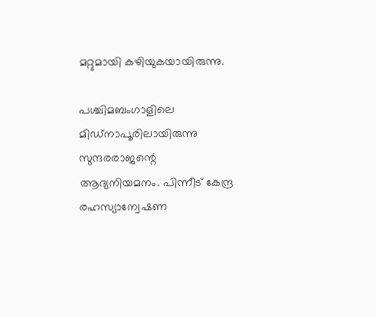മറ്റുമായി കഴിയുകയായിരുന്നു.

പശ്ചിമബംഗാളിലെ മിഡ്‌നാപൂരിലായിരുന്നു സുന്ദരരാജന്റെ ആദ്യനിയമനം. പിന്നീട് കേന്ദ്ര രഹസ്യാന്വേഷണ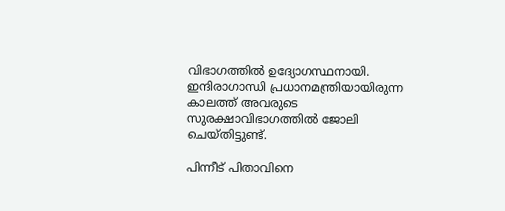വിഭാഗത്തില്‍ ഉദ്യോഗസ്ഥനായി. ഇന്ദിരാഗാന്ധി പ്രധാനമന്ത്രിയായിരുന്ന കാലത്ത് അവരുടെ സുരക്ഷാവിഭാഗത്തില്‍ ജോലി ചെയ്തിട്ടുണ്ട്.

പിന്നീട് പിതാവിനെ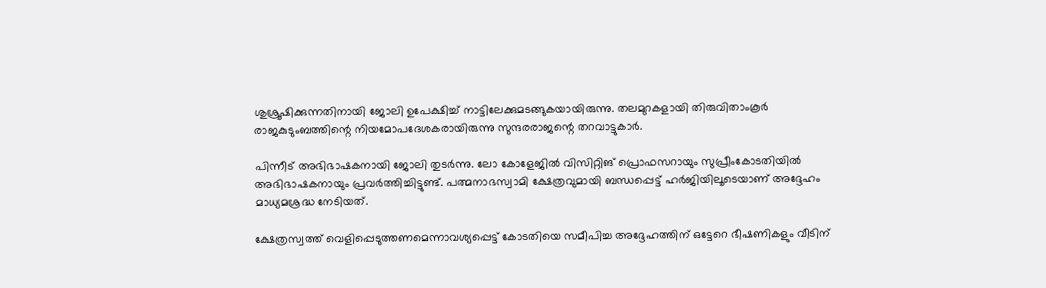ശുശ്രൂഷിക്കുന്നതിനായി ജോലി ഉപേക്ഷിച്ച് നാട്ടിലേക്കുമടങ്ങുകയായിരുന്നു. തലമുറകളായി തിരുവിതാംകൂര്‍ രാജകുടുംബത്തിന്റെ നിയമോപദേശകരായിരുന്നു സുന്ദരരാജന്റെ തറവാട്ടുകാര്‍.

പിന്നീട് അഭിഭാഷകനായി ജോലി തുടര്‍ന്നു. ലോ കോളേജില്‍ വിസിറ്റിങ് പ്രൊഫസറായും സുപ്രീംകോടതിയില്‍ അഭിഭാഷകനായും പ്രവര്‍ത്തിച്ചിട്ടുണ്ട്. പത്മനാഭസ്വാമി ക്ഷേത്രവുമായി ബന്ധപ്പെട്ട് ഹര്‍ജിയിലൂടെയാണ് അദ്ദേഹം മാധ്യമശ്രദ്ധ നേടിയത്.

ക്ഷേത്രസ്വത്ത് വെളിപ്പെടുത്തണമെന്നാവശ്യപ്പെട്ട് കോടതിയെ സമീപിച്ച അദ്ദേഹത്തിന് ഒട്ടേറെ ഭീഷണികളും വീടിന്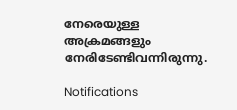നേരെയുള്ള അക്രമങ്ങളും നേരിടേണ്ടിവന്നിരുന്നു.

Notifications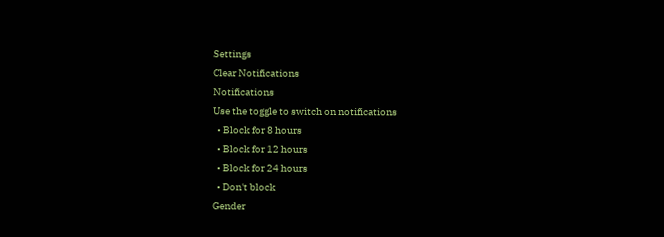Settings
Clear Notifications
Notifications
Use the toggle to switch on notifications
  • Block for 8 hours
  • Block for 12 hours
  • Block for 24 hours
  • Don't block
Gender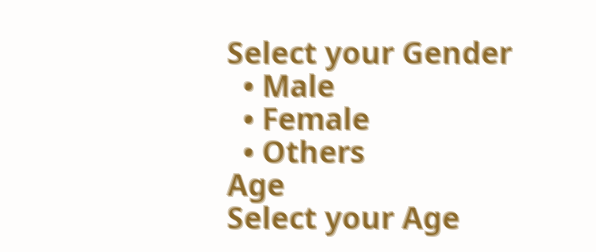Select your Gender
  • Male
  • Female
  • Others
Age
Select your Age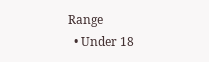Range
  • Under 18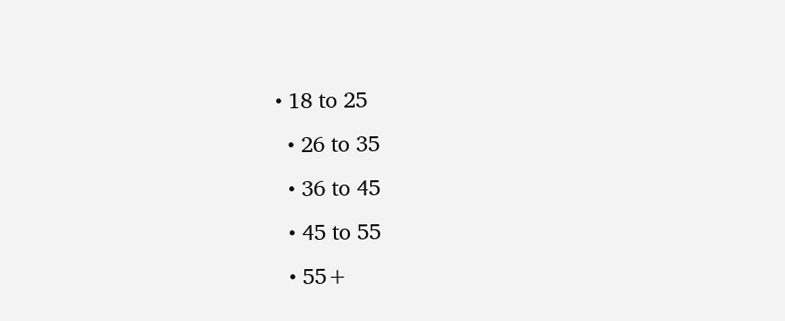• 18 to 25
  • 26 to 35
  • 36 to 45
  • 45 to 55
  • 55+